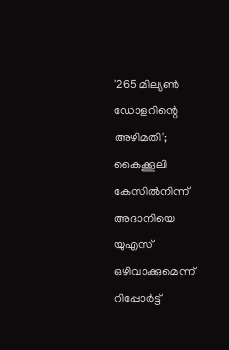'265 മില്യണ്‍ ഡോളറിന്റെ അഴിമതി'; കൈക്കൂലി കേസില്‍നിന്ന് അദാനിയെ യുഎസ് ഒഴിവാക്കുമെന്ന് റിപ്പോര്‍ട്ട്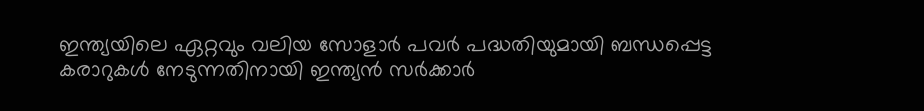ഇന്ത്യയിലെ ഏറ്റവും വലിയ സോളാര്‍ പവര്‍ പദ്ധതിയുമായി ബന്ധപ്പെട്ട കരാറുകള്‍ നേടുന്നതിനായി ഇന്ത്യന്‍ സര്‍ക്കാര്‍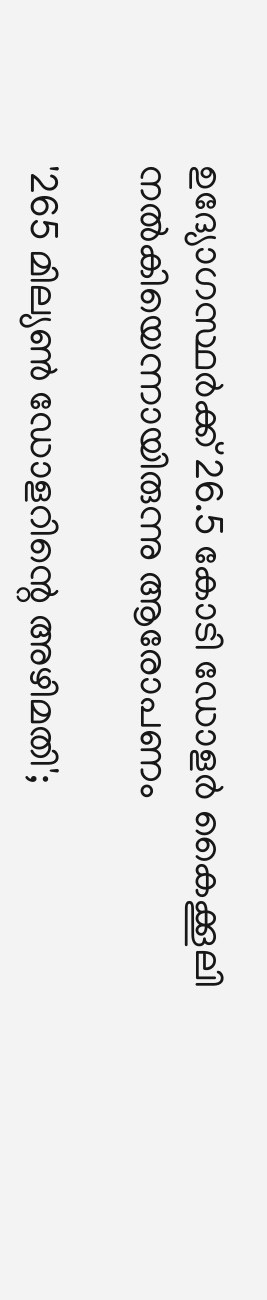ഉദ്യോഗസ്ഥര്‍ക്ക് 26.5 കോടി ഡോളര്‍ കൈക്കൂലി നല്‍കിയെന്നായിരുന്നു ആരോപണം

'265 മില്യണ്‍ ഡോളറിന്റെ അഴിമതി';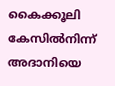കൈക്കൂലി കേസില്‍നിന്ന് അദാനിയെ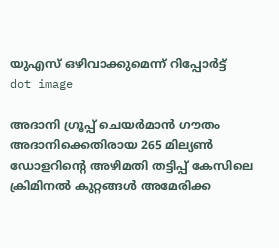യുഎസ് ഒഴിവാക്കുമെന്ന് റിപ്പോര്‍ട്ട്
dot image

അദാനി ഗ്രൂപ്പ് ചെയര്‍മാന്‍ ഗൗതം അദാനിക്കെതിരായ 265 മില്യണ്‍ ഡോളറിന്റെ അഴിമതി തട്ടിപ്പ് കേസിലെ ക്രിമിനല്‍ കുറ്റങ്ങള്‍ അമേരിക്ക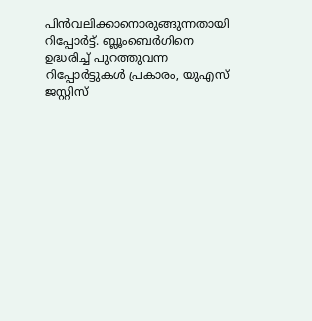പിന്‍വലിക്കാനൊരുങ്ങുന്നതായി റിപ്പോര്‍ട്ട്. ബ്ലൂംബെര്‍ഗിനെ ഉദ്ധരിച്ച് പുറത്തുവന്ന റിപ്പോര്‍ട്ടുകള്‍ പ്രകാരം, യുഎസ് ജസ്റ്റിസ്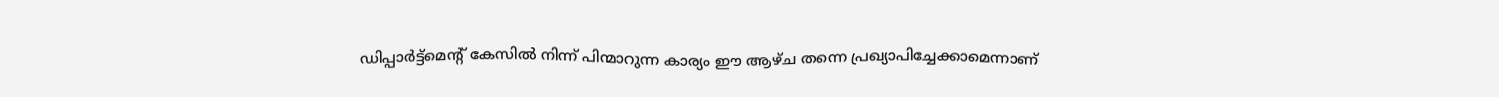ഡിപ്പാര്‍ട്ട്‌മെന്റ് കേസില്‍ നിന്ന് പിന്മാറുന്ന കാര്യം ഈ ആഴ്ച തന്നെ പ്രഖ്യാപിച്ചേക്കാമെന്നാണ്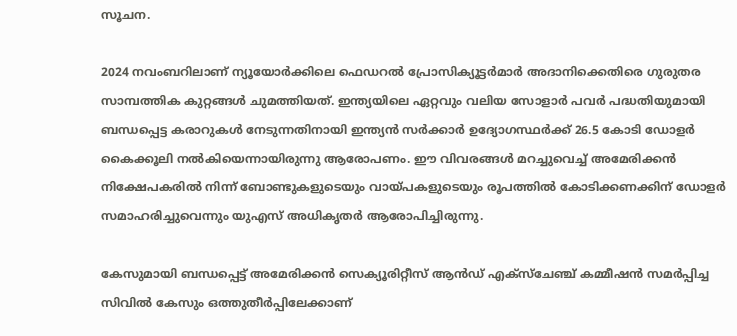സൂചന.

2024 നവംബറിലാണ് ന്യൂയോര്‍ക്കിലെ ഫെഡറല്‍ പ്രോസിക്യൂട്ടര്‍മാര്‍ അദാനിക്കെതിരെ ഗുരുതര സാമ്പത്തിക കുറ്റങ്ങള്‍ ചുമത്തിയത്. ഇന്ത്യയിലെ ഏറ്റവും വലിയ സോളാര്‍ പവര്‍ പദ്ധതിയുമായി ബന്ധപ്പെട്ട കരാറുകള്‍ നേടുന്നതിനായി ഇന്ത്യന്‍ സര്‍ക്കാര്‍ ഉദ്യോഗസ്ഥര്‍ക്ക് 26.5 കോടി ഡോളര്‍ കൈക്കൂലി നല്‍കിയെന്നായിരുന്നു ആരോപണം. ഈ വിവരങ്ങള്‍ മറച്ചുവെച്ച് അമേരിക്കന്‍ നിക്ഷേപകരില്‍ നിന്ന് ബോണ്ടുകളുടെയും വായ്പകളുടെയും രൂപത്തില്‍ കോടിക്കണക്കിന് ഡോളര്‍ സമാഹരിച്ചുവെന്നും യുഎസ് അധികൃതര്‍ ആരോപിച്ചിരുന്നു.

കേസുമായി ബന്ധപ്പെട്ട് അമേരിക്കന്‍ സെക്യൂരിറ്റീസ് ആന്‍ഡ് എക്‌സ്‌ചേഞ്ച് കമ്മീഷന്‍ സമര്‍പ്പിച്ച സിവില്‍ കേസും ഒത്തുതീര്‍പ്പിലേക്കാണ്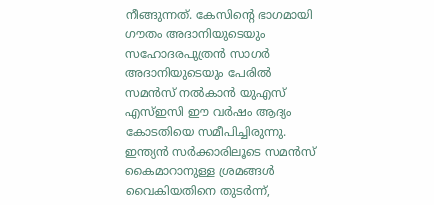നീങ്ങുന്നത്. കേസിന്റെ ഭാഗമായി ഗൗതം അദാനിയുടെയും സഹോദരപുത്രന്‍ സാഗര്‍ അദാനിയുടെയും പേരില്‍ സമന്‍സ് നല്‍കാന്‍ യുഎസ് എസ്ഇസി ഈ വര്‍ഷം ആദ്യം കോടതിയെ സമീപിച്ചിരുന്നു. ഇന്ത്യന്‍ സര്‍ക്കാരിലൂടെ സമന്‍സ് കൈമാറാനുള്ള ശ്രമങ്ങള്‍ വൈകിയതിനെ തുടര്‍ന്ന്,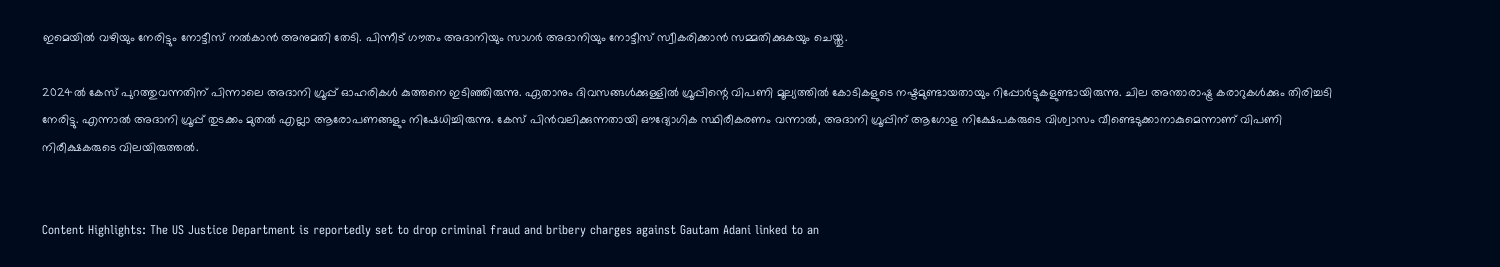ഇമെയില്‍ വഴിയും നേരിട്ടും നോട്ടീസ് നല്‍കാന്‍ അനുമതി തേടി. പിന്നീട് ഗൗതം അദാനിയും സാഗര്‍ അദാനിയും നോട്ടീസ് സ്വീകരിക്കാന്‍ സമ്മതിക്കുകയും ചെയ്തു.

2024ല്‍ കേസ് പുറത്തുവന്നതിന് പിന്നാലെ അദാനി ഗ്രൂപ്പ് ഓഹരികള്‍ കുത്തനെ ഇടിഞ്ഞിരുന്നു. ഏതാനും ദിവസങ്ങള്‍ക്കുള്ളില്‍ ഗ്രൂപ്പിന്റെ വിപണി മൂല്യത്തില്‍ കോടികളുടെ നഷ്ടമുണ്ടായതായും റിപ്പോര്‍ട്ടുകളുണ്ടായിരുന്നു. ചില അന്താരാഷ്ട്ര കരാറുകള്‍ക്കും തിരിച്ചടി നേരിട്ടു. എന്നാല്‍ അദാനി ഗ്രൂപ്പ് തുടക്കം മുതല്‍ എല്ലാ ആരോപണങ്ങളും നിഷേധിച്ചിരുന്നു. കേസ് പിന്‍വലിക്കുന്നതായി ഔദ്യോഗിക സ്ഥിരീകരണം വന്നാല്‍, അദാനി ഗ്രൂപ്പിന് ആഗോള നിക്ഷേപകരുടെ വിശ്വാസം വീണ്ടെടുക്കാനാകുമെന്നാണ് വിപണി നിരീക്ഷകരുടെ വിലയിരുത്തല്‍.


Content Highlights: The US Justice Department is reportedly set to drop criminal fraud and bribery charges against Gautam Adani linked to an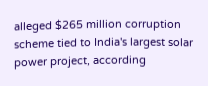alleged $265 million corruption scheme tied to India's largest solar power project, according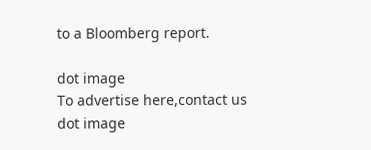to a Bloomberg report.

dot image
To advertise here,contact us
dot image